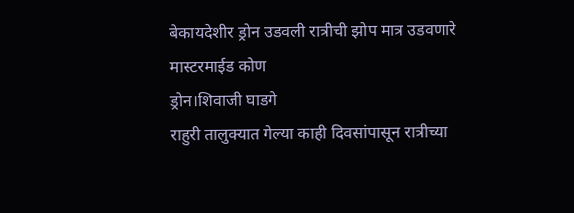बेकायदेशीर ड्रोन उडवली रात्रीची झोप मात्र उडवणारे मास्टरमाईड कोण
ड्रोन।शिवाजी घाडगे
राहुरी तालुक्यात गेल्या काही दिवसांपासून रात्रीच्या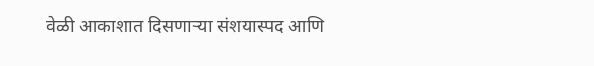वेळी आकाशात दिसणाऱ्या संशयास्पद आणि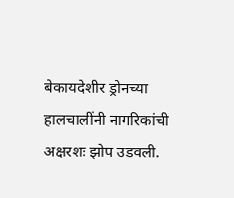बेकायदेशीर ड्रोनच्या हालचालींनी नागरिकांची अक्षरशः झोप उडवली.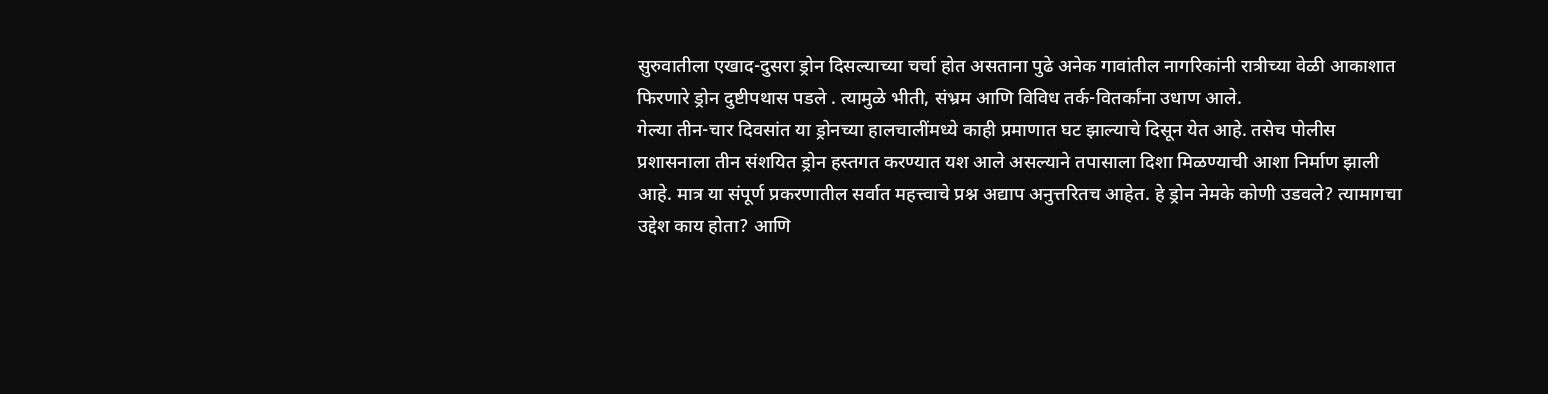सुरुवातीला एखाद-दुसरा ड्रोन दिसल्याच्या चर्चा होत असताना पुढे अनेक गावांतील नागरिकांनी रात्रीच्या वेळी आकाशात फिरणारे ड्रोन दुष्टीपथास पडले . त्यामुळे भीती, संभ्रम आणि विविध तर्क-वितर्कांना उधाण आले.
गेल्या तीन-चार दिवसांत या ड्रोनच्या हालचालींमध्ये काही प्रमाणात घट झाल्याचे दिसून येत आहे. तसेच पोलीस प्रशासनाला तीन संशयित ड्रोन हस्तगत करण्यात यश आले असल्याने तपासाला दिशा मिळण्याची आशा निर्माण झाली आहे. मात्र या संपूर्ण प्रकरणातील सर्वात महत्त्वाचे प्रश्न अद्याप अनुत्तरितच आहेत. हे ड्रोन नेमके कोणी उडवले? त्यामागचा उद्देश काय होता? आणि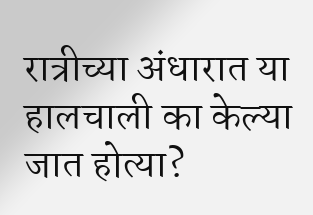रात्रीच्या अंधारात या हालचाली का केल्या जात होत्या?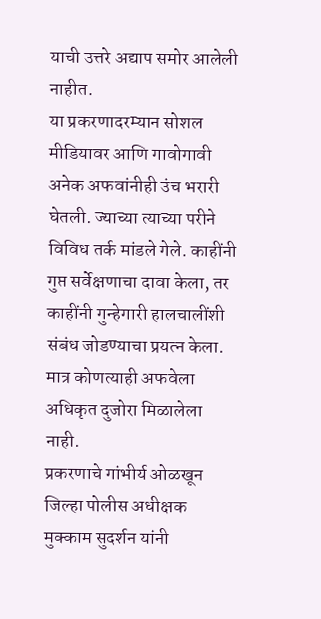याची उत्तरे अद्याप समोर आलेली नाहीत.
या प्रकरणादरम्यान सोशल मीडियावर आणि गावोगावी अनेक अफवांनीही उंच भरारी घेतली. ज्याच्या त्याच्या परीने विविध तर्क मांडले गेले. काहींनी गुप्त सर्वेक्षणाचा दावा केला, तर काहींनी गुन्हेगारी हालचालींशी संबंध जोडण्याचा प्रयत्न केला. मात्र कोणत्याही अफवेला अधिकृत दुजोरा मिळालेला नाही.
प्रकरणाचे गांभीर्य ओळखून जिल्हा पोलीस अधीक्षक मुक्काम सुदर्शन यांनी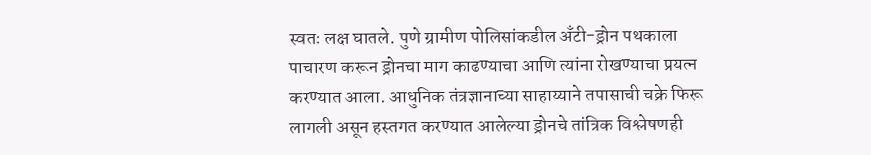स्वतः लक्ष घातले. पुणे ग्रामीण पोलिसांकडील अँटी-ड्रोन पथकाला पाचारण करून ड्रोनचा माग काढण्याचा आणि त्यांना रोखण्याचा प्रयत्न करण्यात आला. आधुनिक तंत्रज्ञानाच्या साहाय्याने तपासाची चक्रे फिरू लागली असून हस्तगत करण्यात आलेल्या ड्रोनचे तांत्रिक विश्लेषणही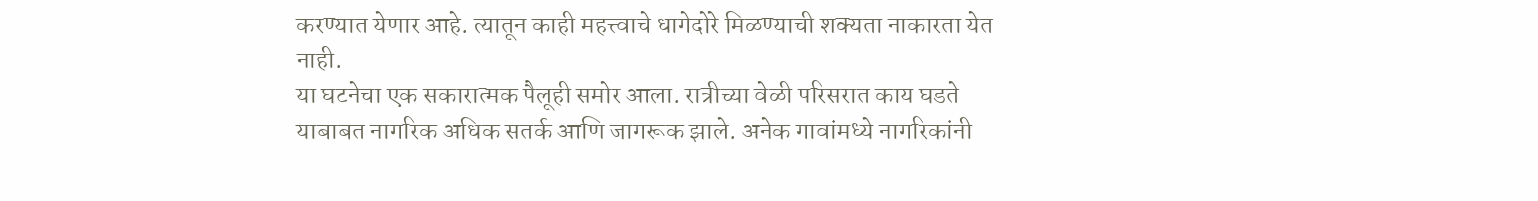करण्यात येणार आहे. त्यातून काही महत्त्वाचे धागेदोरे मिळण्याची शक्यता नाकारता येत नाही.
या घटनेचा एक सकारात्मक पैलूही समोर आला. रात्रीच्या वेळी परिसरात काय घडते याबाबत नागरिक अधिक सतर्क आणि जागरूक झाले. अनेक गावांमध्ये नागरिकांनी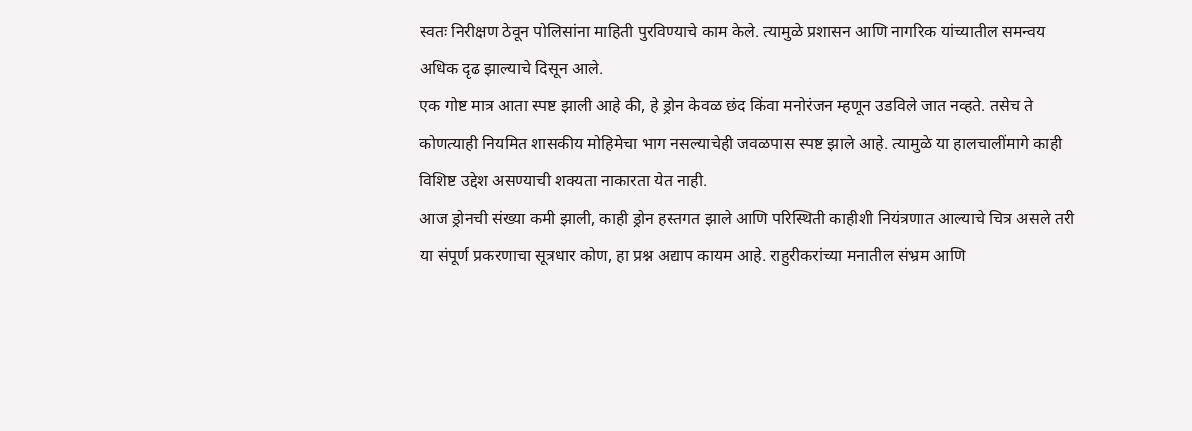स्वतः निरीक्षण ठेवून पोलिसांना माहिती पुरविण्याचे काम केले. त्यामुळे प्रशासन आणि नागरिक यांच्यातील समन्वय अधिक दृढ झाल्याचे दिसून आले.
एक गोष्ट मात्र आता स्पष्ट झाली आहे की, हे ड्रोन केवळ छंद किंवा मनोरंजन म्हणून उडविले जात नव्हते. तसेच ते कोणत्याही नियमित शासकीय मोहिमेचा भाग नसल्याचेही जवळपास स्पष्ट झाले आहे. त्यामुळे या हालचालींमागे काही विशिष्ट उद्देश असण्याची शक्यता नाकारता येत नाही.
आज ड्रोनची संख्या कमी झाली, काही ड्रोन हस्तगत झाले आणि परिस्थिती काहीशी नियंत्रणात आल्याचे चित्र असले तरी या संपूर्ण प्रकरणाचा सूत्रधार कोण, हा प्रश्न अद्याप कायम आहे. राहुरीकरांच्या मनातील संभ्रम आणि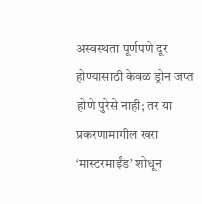अस्वस्थता पूर्णपणे दूर होण्यासाठी केवळ ड्रोन जप्त होणे पुरेसे नाही; तर या प्रकरणामागील खरा ‘मास्टरमाईंड’ शोधून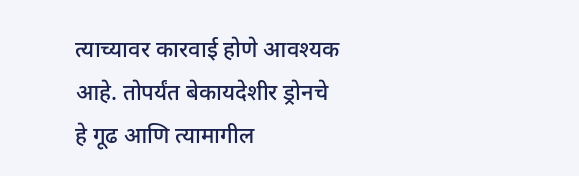त्याच्यावर कारवाई होणे आवश्यक आहे. तोपर्यंत बेकायदेशीर ड्रोनचे हे गूढ आणि त्यामागील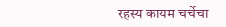रहस्य कायम चर्चेचा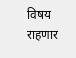विषय राहणार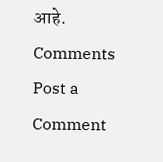आहे.
Comments
Post a Comment